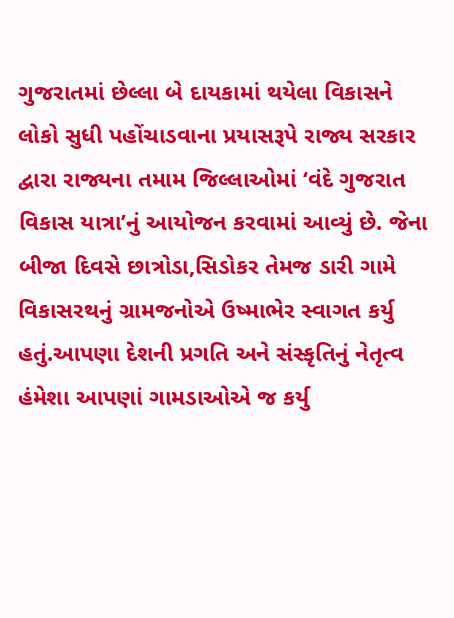ગુજરાતમાં છેલ્લા બે દાયકામાં થયેલા વિકાસને લોકો સુધી પહોંચાડવાના પ્રયાસરૂપે રાજ્ય સરકાર દ્વારા રાજ્યના તમામ જિલ્લાઓમાં ‘વંદે ગુજરાત વિકાસ યાત્રા’નું આયોજન કરવામાં આવ્યું છે. જેના બીજા દિવસે છાત્રોડા,સિડોકર તેમજ ડારી ગામે વિકાસરથનું ગ્રામજનોએ ઉષ્માભેર સ્વાગત કર્યુ હતું.આપણા દેશની પ્રગતિ અને સંસ્કૃતિનું નેતૃત્વ હંમેશા આપણાં ગામડાઓએ જ કર્યુ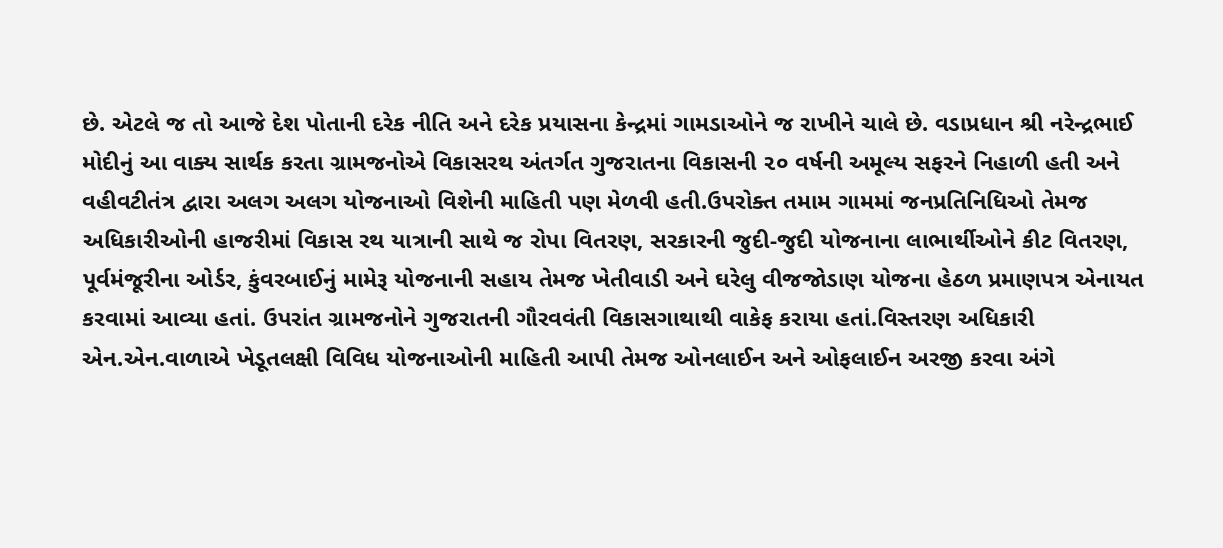છે. એટલે જ તો આજે દેશ પોતાની દરેક નીતિ અને દરેક પ્રયાસના કેન્દ્રમાં ગામડાઓને જ રાખીને ચાલે છે. વડાપ્રધાન શ્રી નરેન્દ્રભાઈ મોદીનું આ વાક્ય સાર્થક કરતા ગ્રામજનોએ વિકાસરથ અંતર્ગત ગુજરાતના વિકાસની ૨૦ વર્ષની અમૂલ્ય સફરને નિહાળી હતી અને વહીવટીતંત્ર દ્વારા અલગ અલગ યોજનાઓ વિશેની માહિતી પણ મેળવી હતી.ઉપરોક્ત તમામ ગામમાં જનપ્રતિનિધિઓ તેમજ અધિકારીઓની હાજરીમાં વિકાસ રથ યાત્રાની સાથે જ રોપા વિતરણ, સરકારની જુદી-જુદી યોજનાના લાભાર્થીઓને કીટ વિતરણ, પૂર્વમંજૂરીના ઓર્ડર, કુંવરબાઈનું મામેરૂ યોજનાની સહાય તેમજ ખેતીવાડી અને ઘરેલુ વીજજોડાણ યોજના હેઠળ પ્રમાણપત્ર એનાયત કરવામાં આવ્યા હતાં. ઉપરાંત ગ્રામજનોને ગુજરાતની ગૌરવવંતી વિકાસગાથાથી વાકેફ કરાયા હતાં.વિસ્તરણ અધિકારી એન.એન.વાળાએ ખેડૂતલક્ષી વિવિધ યોજનાઓની માહિતી આપી તેમજ ઓનલાઈન અને ઓફલાઈન અરજી કરવા અંગે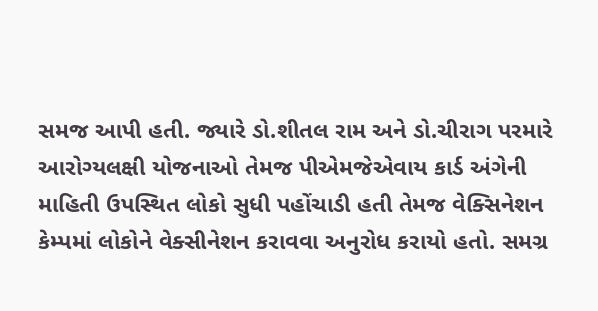સમજ આપી હતી. જ્યારે ડો.શીતલ રામ અને ડો.ચીરાગ પરમારે આરોગ્યલક્ષી યોજનાઓ તેમજ પીએમજેએવાય કાર્ડ અંગેની માહિતી ઉપસ્થિત લોકો સુધી પહોંચાડી હતી તેમજ વેક્સિનેશન કેમ્પમાં લોકોને વેક્સીનેશન કરાવવા અનુરોધ કરાયો હતો. સમગ્ર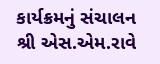કાર્યક્રમનું સંચાલન શ્રી એસ.એમ.રાવે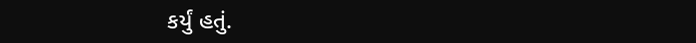કર્યું હતું.